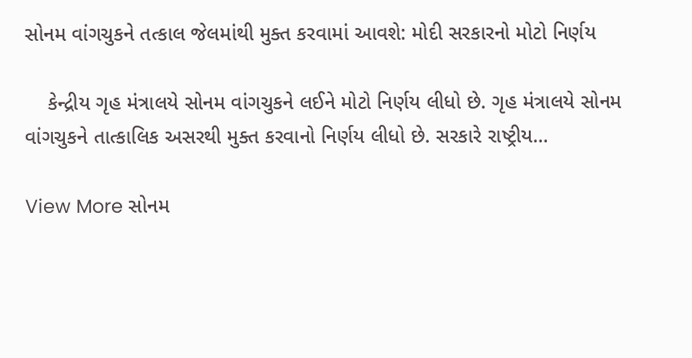સોનમ વાંગચુકને તત્કાલ જેલમાંથી મુક્ત કરવામાં આવશે: મોદી સરકારનો મોટો નિર્ણય

    કેન્દ્રીય ગૃહ મંત્રાલયે સોનમ વાંગચુકને લઈને મોટો નિર્ણય લીધો છે. ગૃહ મંત્રાલયે સોનમ વાંગચુકને તાત્કાલિક અસરથી મુક્ત કરવાનો નિર્ણય લીધો છે. સરકારે રાષ્ટ્રીય…

View More સોનમ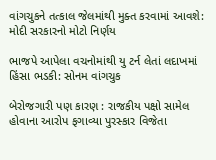વાંગચુકને તત્કાલ જેલમાંથી મુક્ત કરવામાં આવશે: મોદી સરકારનો મોટો નિર્ણય

ભાજપે આપેલા વચનોમાંથી યુ ટર્ન લેતાં લદાખમાં હિંસા ભડકી: સોનમ વાંગચુક

બેરોજગારી પણ કારણ : રાજકીય પક્ષો સામેલ હોવાના આરોપ ફગાવ્યા પુરસ્કાર વિજેતા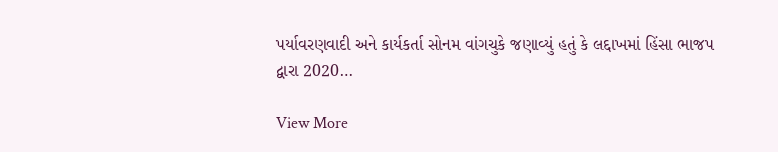પર્યાવરણવાદી અને કાર્યકર્તા સોનમ વાંગચુકે જણાવ્યું હતું કે લદ્દાખમાં હિંસા ભાજપ દ્વારા 2020…

View More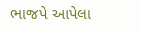ભાજપે આપેલા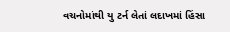વચનોમાંથી યુ ટર્ન લેતાં લદાખમાં હિંસા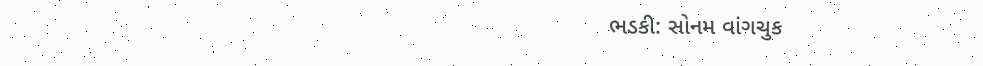ભડકી: સોનમ વાંગચુક